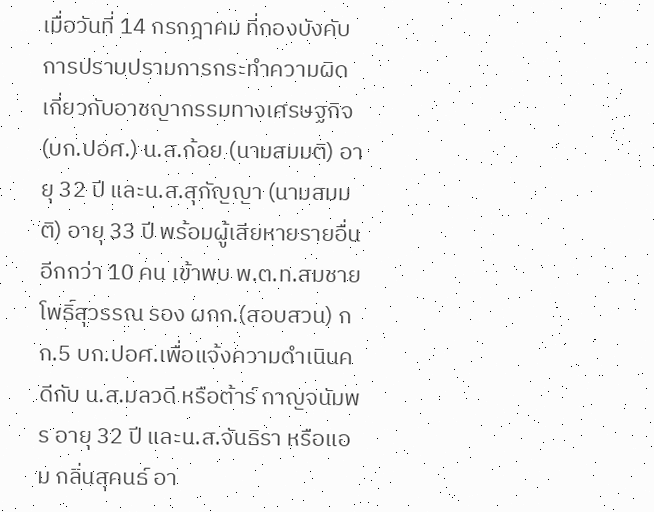เมื่อวันที่ 14 กรกฎาคม ที่กองบังคับการปราบปรามการกระทำความผิดเกี่ยวกับอาชญากรรมทางเศรษฐกิจ (บก.ปอศ.) น.ส.ก้อย (นามสมมติ) อายุ 32 ปี และน.ส.สุกัญญา (นามสมมติ) อายุ 33 ปี พร้อมผู้เสียหายรายอื่นอีกกว่า 10 คน เข้าพบ พ.ต.ท.สมชาย โพธิ์สุวรรณ รอง ผกก.(สอบสวน) กก.5 บก.ปอศ.เพื่อแจ้งความดำเนินคดีกับ น.ส.มลวดี หรือต้าร์ กาญจนัมพร อายุ 32 ปี และน.ส.จันธิรา หรือแอม กลิ่นสุคนธ์ อา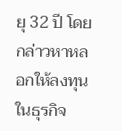ยุ 32 ปี โดยกล่าวหาหลอกให้ลงทุนในธุรกิจ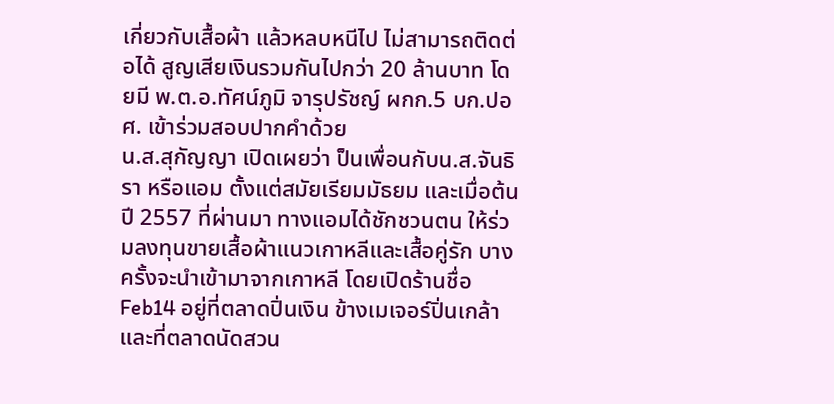เกี่ยวกับเสื้อผ้า แล้วหลบหนีไป ไม่สามารถติดต่อได้ สูญเสียเงินรวมกันไปกว่า 20 ล้านบาท โดยมี พ.ต.อ.ทัศน์ภูมิ จารุปรัชญ์ ผกก.5 บก.ปอศ. เข้าร่วมสอบปากคำด้วย
น.ส.สุกัญญา เปิดเผยว่า ป็นเพื่อนกับน.ส.จันธิรา หรือแอม ตั้งแต่สมัยเรียมมัธยม และเมื่อต้นปี 2557 ที่ผ่านมา ทางแอมได้ชักชวนตน ให้ร่วมลงทุนขายเสื้อผ้าแนวเกาหลีและเสื้อคู่รัก บางครั้งจะนำเข้ามาจากเกาหลี โดยเปิดร้านชื่อ Feb14 อยู่ที่ตลาดปิ่นเงิน ข้างเมเจอร์ปิ่นเกล้า และที่ตลาดนัดสวน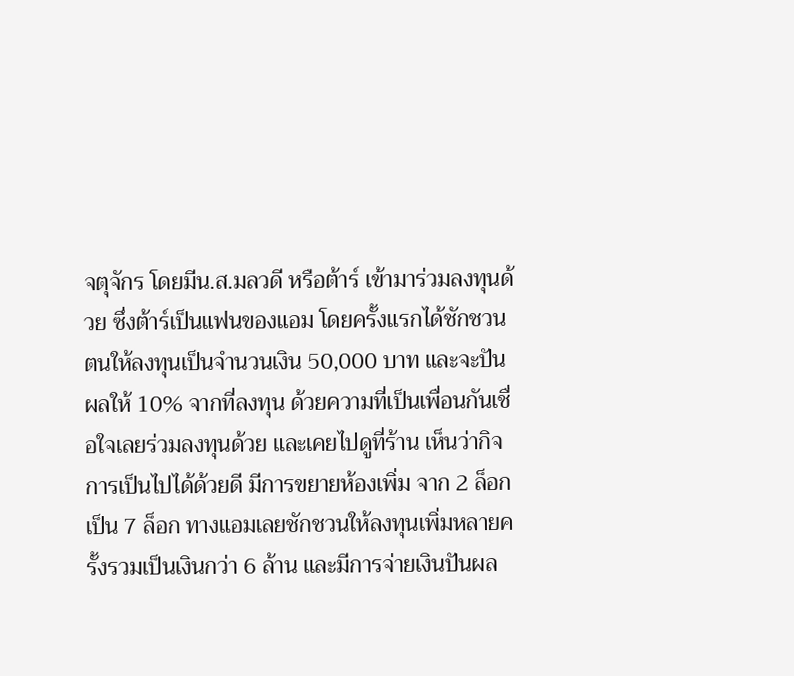จตุจักร โดยมีน.ส.มลวดี หรือต้าร์ เข้ามาร่วมลงทุนด้วย ซึ่งต้าร์เป็นแฟนของแอม โดยครั้งแรกได้ชักชวนตนให้ลงทุนเป็นจำนวนเงิน 50,000 บาท และจะปันผลให้ 10% จากที่ลงทุน ด้วยความที่เป็นเพื่อนกันเชื่อใจเลยร่วมลงทุนด้วย และเคยไปดูที่ร้าน เห็นว่ากิจการเป็นไปได้ด้วยดี มีการขยายห้องเพิ่ม จาก 2 ล็อก เป็น 7 ล็อก ทางแอมเลยชักชวนให้ลงทุนเพิ่มหลายครั้งรวมเป็นเงินกว่า 6 ล้าน และมีการจ่ายเงินปันผล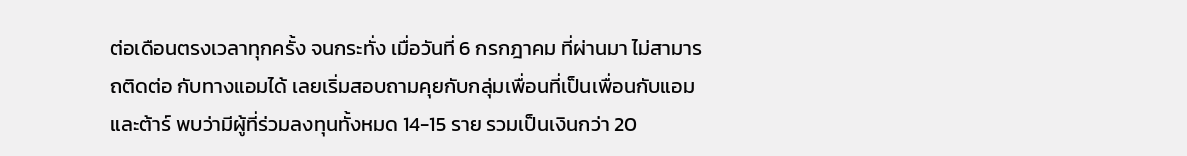ต่อเดือนตรงเวลาทุกครั้ง จนกระทั่ง เมื่อวันที่ 6 กรกฎาคม ที่ผ่านมา ไม่สามารถติดต่อ กับทางแอมได้ เลยเริ่มสอบถามคุยกับกลุ่มเพื่อนที่เป็นเพื่อนกับแอมและต้าร์ พบว่ามีผู้ที่ร่วมลงทุนทั้งหมด 14-15 ราย รวมเป็นเงินกว่า 20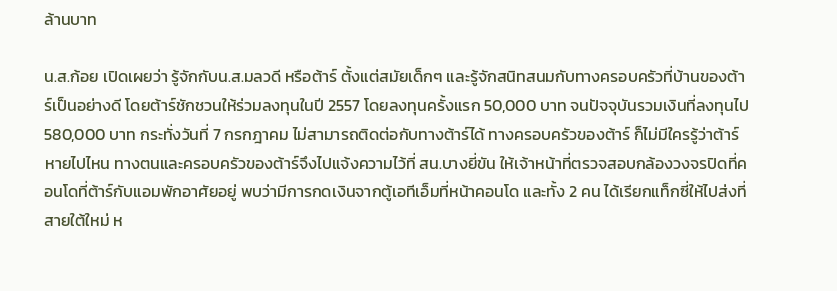ล้านบาท

น.ส.ก้อย เปิดเผยว่า รู้จักกับน.ส.มลวดี หรือต้าร์ ตั้งแต่สมัยเด็กๆ และรู้จักสนิทสนมกับทางครอบครัวที่บ้านของต้าร์เป็นอย่างดี โดยต้าร์ชักชวนให้ร่วมลงทุนในปี 2557 โดยลงทุนครั้งแรก 50,000 บาท จนปัจจุบันรวมเงินที่ลงทุนไป 580,000 บาท กระทั่งวันที่ 7 กรกฎาคม ไม่สามารถติดต่อกับทางต้าร์ได้ ทางครอบครัวของต้าร์ ก็ไม่มีใครรู้ว่าต้าร์หายไปไหน ทางตนและครอบครัวของต้าร์จึงไปแจ้งความไว้ที่ สน.บางยี่ขัน ให้เจ้าหน้าที่ตรวจสอบกล้องวงจรปิดที่คอนโดที่ต้าร์กับแอมพักอาศัยอยู่ พบว่ามีการกดเงินจากตู้เอทีเอ็มที่หน้าคอนโด และทั้ง 2 คน ได้เรียกแท็กซี่ให้ไปส่งที่สายใต้ใหม่ ห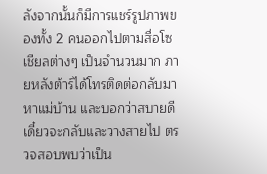ลังจากนั้นก็มีการแชร์รูปภาพของทั้ง 2 คนออกไปตามสื่อโซเชียลต่างๆ เป็นจำนวนมาก ภายหลังต้าร์ได้โทรติดต่อกลับมาหาแม่บ้าน และบอกว่าสบายดี เดี๋ยวจะกลับและวางสายไป ตรวจสอบพบว่าเป็น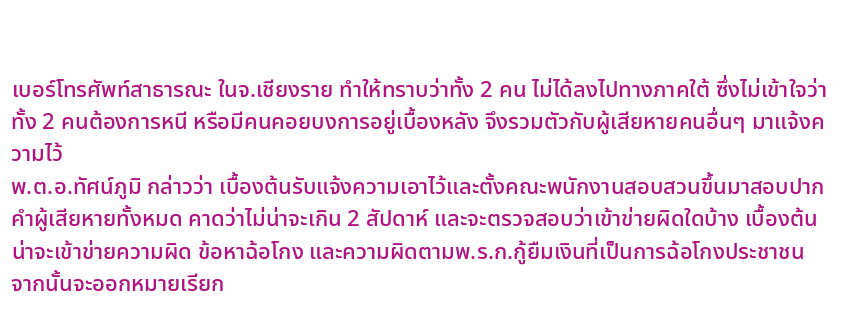เบอร์โทรศัพท์สาธารณะ ในจ.เชียงราย ทำให้ทราบว่าทั้ง 2 คน ไม่ได้ลงไปทางภาคใต้ ซึ่งไม่เข้าใจว่าทั้ง 2 คนต้องการหนี หรือมีคนคอยบงการอยู่เบื้องหลัง จึงรวมตัวกับผู้เสียหายคนอื่นๆ มาแจ้งความไว้
พ.ต.อ.ทัศน์ภูมิ กล่าวว่า เบื้องต้นรับแจ้งความเอาไว้และตั้งคณะพนักงานสอบสวนขึ้นมาสอบปากคำผู้เสียหายทั้งหมด คาดว่าไม่น่าจะเกิน 2 สัปดาห์ และจะตรวจสอบว่าเข้าข่ายผิดใดบ้าง เบื้องต้นน่าจะเข้าข่ายความผิด ข้อหาฉ้อโกง และความผิดตามพ.ร.ก.กู้ยืมเงินที่เป็นการฉ้อโกงประชาชน จากนั้นจะออกหมายเรียก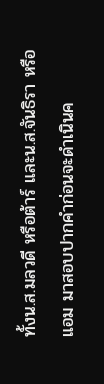ทั้งน.ส.มลวดี หรือต้าร์ และน.ส.จันธิรา หรือแอม มาสอบปากคำก่อนจะดำเนินค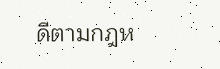ดีตามกฎห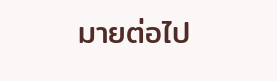มายต่อไป